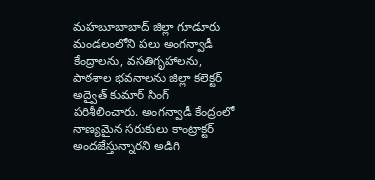మహబూబాబాద్ జిల్లా గూడూరు మండలంలోని పలు అంగన్వాడీ కేంద్రాలను, వసతిగృహాలను, పాఠశాల భవనాలను జిల్లా కలెక్టర్ అద్వైత్ కుమార్ సింగ్ పరిశీలించారు. అంగన్వాడీ కేంద్రంలో నాణ్యమైన సరుకులు కాంట్రాక్టర్ అందజేస్తున్నారని అడిగి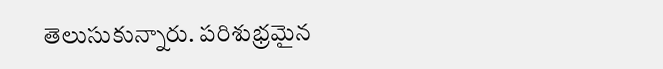తెలుసుకున్నారు. పరిశుభ్రమైన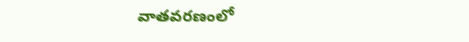వాతవరణంలో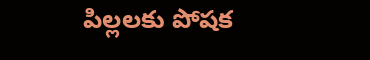పిల్లలకు పోషక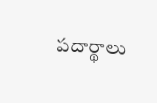పదార్థాలు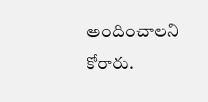అందించాలని కోరారు.